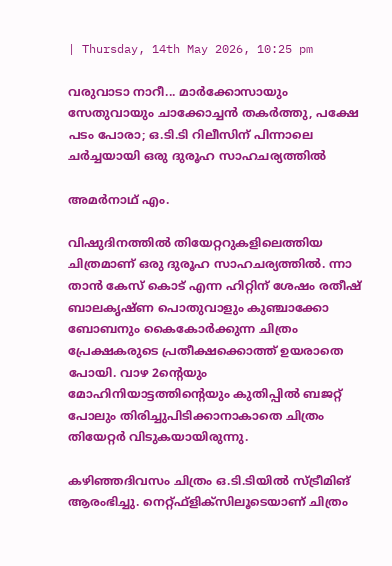| Thursday, 14th May 2026, 10:25 pm

വരുവാടാ നാറീ... മാര്‍ക്കോസായും സേതുവായും ചാക്കോച്ചന്‍ തകര്‍ത്തു, പക്ഷേ പടം പോരാ; ഒ.ടി.ടി റിലീസിന് പിന്നാലെ ചര്‍ച്ചയായി ഒരു ദുരൂഹ സാഹചര്യത്തില്‍

അമര്‍നാഥ് എം.

വിഷുദിനത്തില്‍ തിയേറ്ററുകളിലെത്തിയ ചിത്രമാണ് ഒരു ദുരൂഹ സാഹചര്യത്തില്‍. ന്നാ താന്‍ കേസ് കൊട് എന്ന ഹിറ്റിന് ശേഷം രതീഷ് ബാലകൃഷ്ണ പൊതുവാളും കുഞ്ചാക്കോ ബോബനും കൈകോര്‍ക്കുന്ന ചിത്രം പ്രേക്ഷകരുടെ പ്രതീക്ഷക്കൊത്ത് ഉയരാതെ പോയി. വാഴ 2ന്റെയും മോഹിനിയാട്ടത്തിന്റെയും കുതിപ്പില്‍ ബജറ്റ് പോലും തിരിച്ചുപിടിക്കാനാകാതെ ചിത്രം തിയേറ്റര്‍ വിടുകയായിരുന്നു.

കഴിഞ്ഞദിവസം ചിത്രം ഒ.ടി.ടിയില്‍ സ്ട്രീമിങ് ആരംഭിച്ചു. നെറ്റ്ഫ്‌ളിക്‌സിലൂടെയാണ് ചിത്രം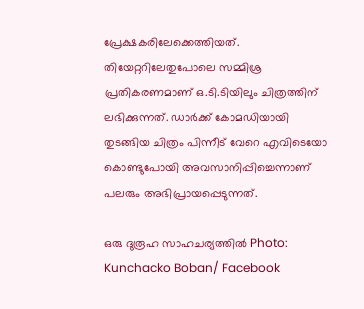പ്രേക്ഷകരിലേക്കെത്തിയത്. തിയേറ്ററിലേതുപോലെ സമ്മിശ്ര പ്രതികരണമാണ് ഒ.ടി.ടിയിലും ചിത്രത്തിന് ലഭിക്കുന്നത്. ഡാര്‍ക്ക് കോമഡിയായി തുടങ്ങിയ ചിത്രം പിന്നീട് വേറെ എവിടെയോ കൊണ്ടുപോയി അവസാനിപ്പിച്ചെന്നാണ് പലരും അഭിപ്രായപ്പെടുന്നത്.

ഒരു ദുരൂഹ സാഹചര്യത്തില്‍ Photo: Kunchacko Boban/ Facebook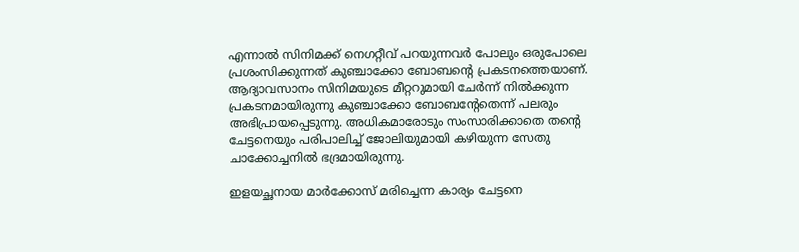എന്നാല്‍ സിനിമക്ക് നെഗറ്റീവ് പറയുന്നവര്‍ പോലും ഒരുപോലെ പ്രശംസിക്കുന്നത് കുഞ്ചാക്കോ ബോബന്റെ പ്രകടനത്തെയാണ്. ആദ്യാവസാനം സിനിമയുടെ മീറ്ററുമായി ചേര്‍ന്ന് നില്‍ക്കുന്ന പ്രകടനമായിരുന്നു കുഞ്ചാക്കോ ബോബന്റേതെന്ന് പലരും അഭിപ്രായപ്പെടുന്നു. അധികമാരോടും സംസാരിക്കാതെ തന്റെ ചേട്ടനെയും പരിപാലിച്ച് ജോലിയുമായി കഴിയുന്ന സേതു ചാക്കോച്ചനില്‍ ഭദ്രമായിരുന്നു.

ഇളയച്ഛനായ മാര്‍ക്കോസ് മരിച്ചെന്ന കാര്യം ചേട്ടനെ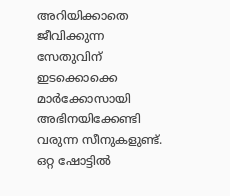അറിയിക്കാതെ ജീവിക്കുന്ന സേതുവിന് ഇടക്കൊക്കെ മാര്‍ക്കോസായി അഭിനയിക്കേണ്ടി വരുന്ന സീനുകളുണ്ട്. ഒറ്റ ഷോട്ടില്‍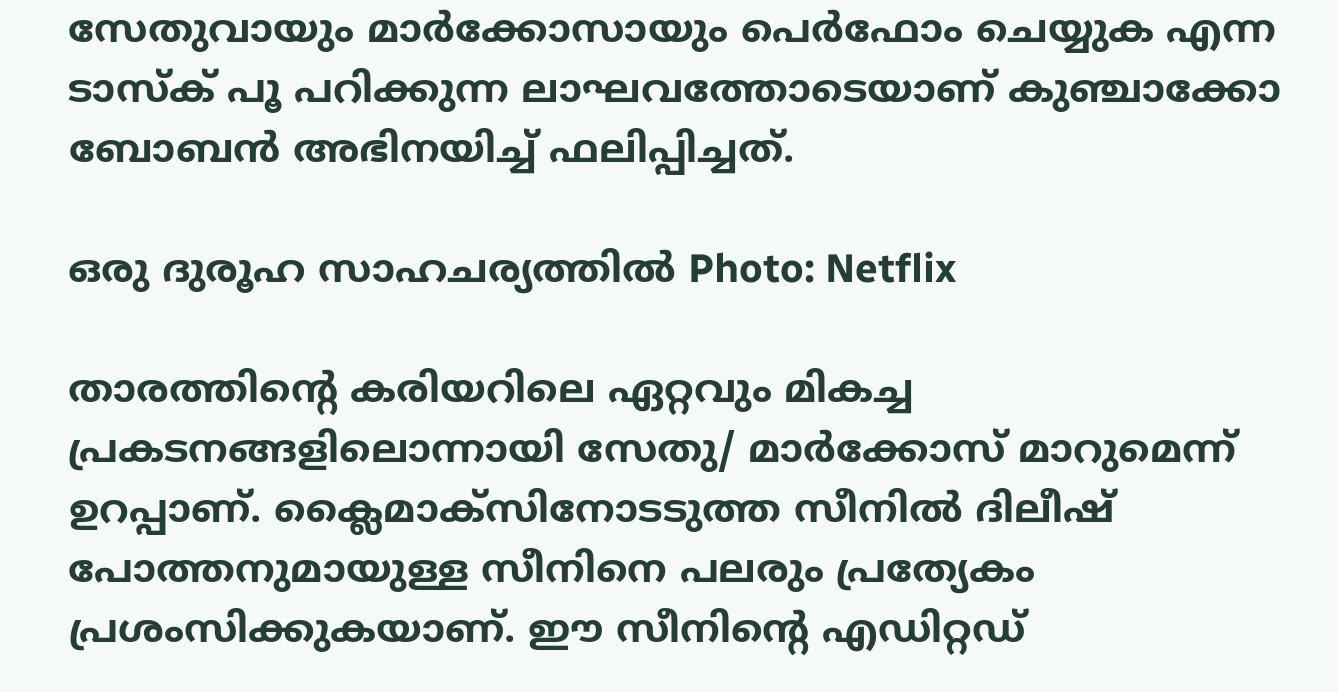സേതുവായും മാര്‍ക്കോസായും പെര്‍ഫോം ചെയ്യുക എന്ന ടാസ്‌ക് പൂ പറിക്കുന്ന ലാഘവത്തോടെയാണ് കുഞ്ചാക്കോ ബോബന്‍ അഭിനയിച്ച് ഫലിപ്പിച്ചത്.

ഒരു ദുരൂഹ സാഹചര്യത്തില്‍ Photo: Netflix

താരത്തിന്റെ കരിയറിലെ ഏറ്റവും മികച്ച പ്രകടനങ്ങളിലൊന്നായി സേതു/ മാര്‍ക്കോസ് മാറുമെന്ന് ഉറപ്പാണ്. ക്ലൈമാക്‌സിനോടടുത്ത സീനില്‍ ദിലീഷ് പോത്തനുമായുള്ള സീനിനെ പലരും പ്രത്യേകം പ്രശംസിക്കുകയാണ്. ഈ സീനിന്റെ എഡിറ്റഡ്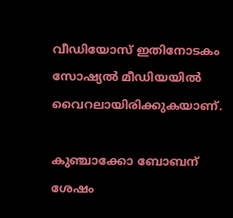വീഡിയോസ് ഇതിനോടകം സോഷ്യല്‍ മീഡിയയില്‍ വൈറലായിരിക്കുകയാണ്.

കുഞ്ചാക്കോ ബോബന് ശേഷം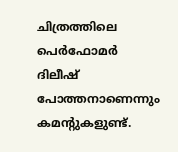ചിത്രത്തിലെ പെര്‍ഫോമര്‍ ദിലീഷ് പോത്തനാണെന്നും കമന്റുകളുണ്ട്.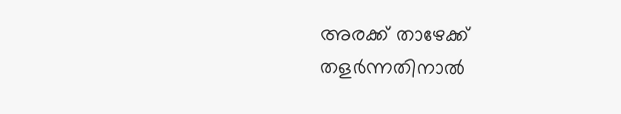അരക്ക് താഴേക്ക് തളര്‍ന്നതിനാല്‍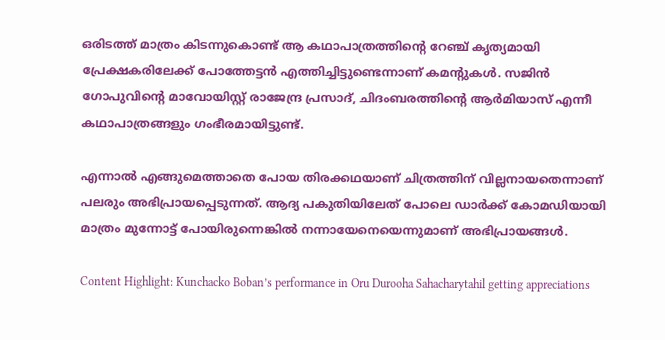ഒരിടത്ത് മാത്രം കിടന്നുകൊണ്ട് ആ കഥാപാത്രത്തിന്റെ റേഞ്ച് കൃത്യമായി പ്രേക്ഷകരിലേക്ക് പോത്തേട്ടന്‍ എത്തിച്ചിട്ടുണ്ടെന്നാണ് കമന്റുകള്‍. സജിന്‍ ഗോപുവിന്റെ മാവോയിസ്റ്റ് രാജേന്ദ്ര പ്രസാദ്, ചിദംബരത്തിന്റെ ആര്‍മിയാസ് എന്നീ കഥാപാത്രങ്ങളും ഗംഭീരമായിട്ടുണ്ട്.

എന്നാല്‍ എങ്ങുമെത്താതെ പോയ തിരക്കഥയാണ് ചിത്രത്തിന് വില്ലനായതെന്നാണ് പലരും അഭിപ്രായപ്പെടുന്നത്. ആദ്യ പകുതിയിലേത് പോലെ ഡാര്‍ക്ക് കോമഡിയായി മാത്രം മുന്നോട്ട് പോയിരുന്നെങ്കില്‍ നന്നായേനെയെന്നുമാണ് അഭിപ്രായങ്ങള്‍.

Content Highlight: Kunchacko Boban’s performance in Oru Durooha Sahacharytahil getting appreciations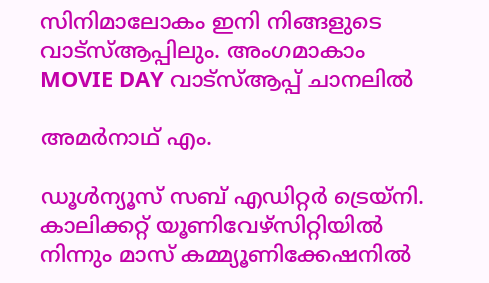സിനിമാലോകം ഇനി നിങ്ങളുടെ വാട്സ്ആപ്പിലും. അംഗമാകാം MOVIE DAY വാട്സ്ആപ്പ് ചാനലിൽ

അമര്‍നാഥ് എം.

ഡൂള്‍ന്യൂസ് സബ് എഡിറ്റര്‍ ട്രെയ്‌നി. കാലിക്കറ്റ് യൂണിവേഴ്‌സിറ്റിയില്‍ നിന്നും മാസ് കമ്മ്യൂണിക്കേഷനില്‍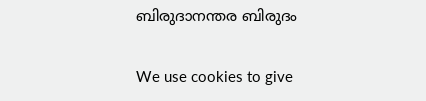ബിരുദാനന്തര ബിരുദം

We use cookies to give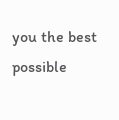you the best possible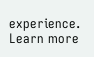experience. Learn more